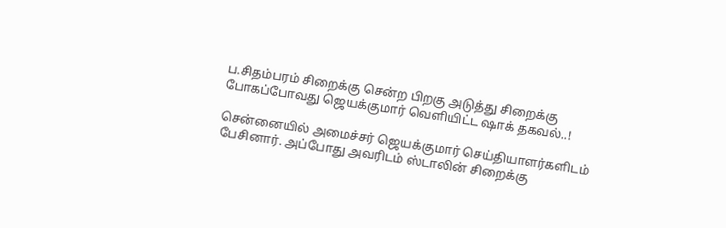ப.சிதம்பரம் சிறைக்கு சென்ற பிறகு அடுத்து சிறைக்கு போகப்போவது ஜெயக்குமார் வெளியிட்ட ஷாக் தகவல்..!

சென்னையில் அமைச்சர் ஜெயக்குமார் செய்தியாளர்களிடம் பேசினார். அப்போது அவரிடம் ஸ்டாலின் சிறைக்கு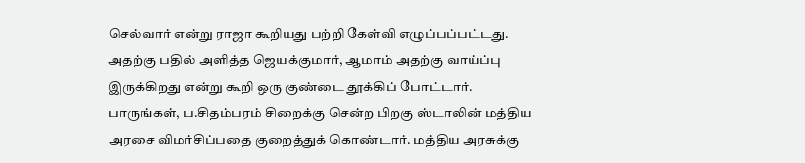செல்வார் என்று ராஜா கூறியது பற்றி கேள்வி எழுப்பப்பட்டது.
அதற்கு பதில் அளித்த ஜெயக்குமார், ஆமாம் அதற்கு வாய்ப்பு இருக்கிறது என்று கூறி ஒரு குண்டை தூக்கிப் போட்டார். பாருங்கள், ப.சிதம்பரம் சிறைக்கு சென்ற பிறகு ஸ்டாலின் மத்திய அரசை விமர்சிப்பதை குறைத்துக் கொண்டார். மத்திய அரசுக்கு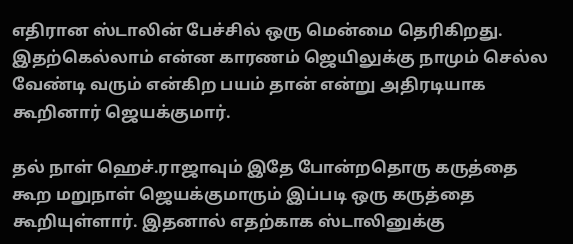எதிரான ஸ்டாலின் பேச்சில் ஒரு மென்மை தெரிகிறது. இதற்கெல்லாம் என்ன காரணம் ஜெயிலுக்கு நாமும் செல்ல வேண்டி வரும் என்கிற பயம் தான் என்று அதிரடியாக கூறினார் ஜெயக்குமார்.

தல் நாள் ஹெச்.ராஜாவும் இதே போன்றதொரு கருத்தை கூற மறுநாள் ஜெயக்குமாரும் இப்படி ஒரு கருத்தை கூறியுள்ளார். இதனால் எதற்காக ஸ்டாலினுக்கு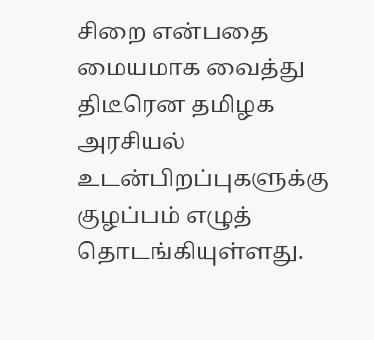சிறை என்பதை மையமாக வைத்து திடீரென தமிழக அரசியல் உடன்பிறப்புகளுக்கு குழப்பம் எழுத் தொடங்கியுள்ளது.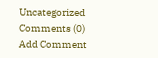Uncategorized
Comments (0)
Add Comment